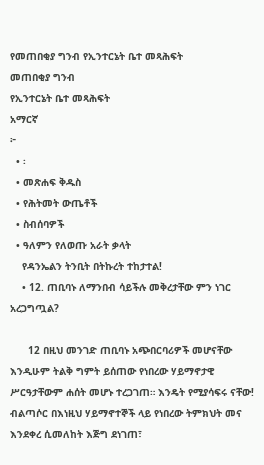የመጠበቂያ ግንብ የኢንተርኔት ቤተ መጻሕፍት
መጠበቂያ ግንብ
የኢንተርኔት ቤተ መጻሕፍት
አማርኛ
፦
  • ፡
  • መጽሐፍ ቅዱስ
  • የሕትመት ውጤቶች
  • ስብሰባዎች
  • ዓለምን የለወጡ አራት ቃላት
    የዳንኤልን ትንቢት በትኩረት ተከታተል!
    • 12. ጠቢባኑ ለማንበብ ሳይችሉ መቅረታቸው ምን ነገር አረጋግጧል?

      12 በዚህ መንገድ ጠቢባኑ አጭበርባሪዎች መሆናቸው እንዲሁም ትልቅ ግምት ይሰጠው የነበረው ሃይማኖታዊ ሥርዓታቸውም ሐሰት መሆኑ ተረጋገጠ። እንዴት የሚያሳፍሩ ናቸው! ብልጣሶር በእነዚህ ሃይማኖተኞች ላይ የነበረው ትምክህት መና እንደቀረ ሲመለከት እጅግ ደነገጠ፣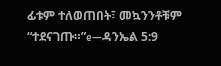ፊቱም ተለወጠበት፣ መኳንንቶቹም “ተደናገጡ።”e—ዳንኤል 5:9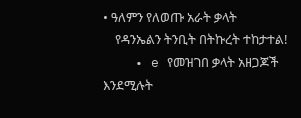• ዓለምን የለወጡ አራት ቃላት
    የዳንኤልን ትንቢት በትኩረት ተከታተል!
    • e የመዝገበ ቃላት አዘጋጆች እንደሚሉት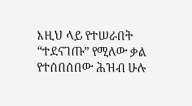እዚህ ላይ የተሠራበት “ተደናገጡ” የሚለው ቃል የተሰበሰበው ሕዝብ ሁሉ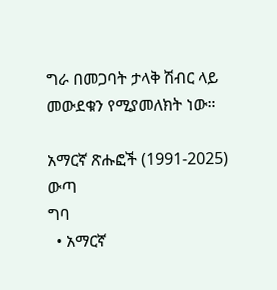ግራ በመጋባት ታላቅ ሽብር ላይ መውደቁን የሚያመለክት ነው።

አማርኛ ጽሑፎች (1991-2025)
ውጣ
ግባ
  • አማርኛ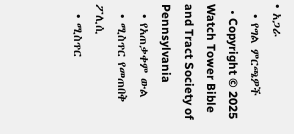• አጋራ
  • የግል ምርጫዎች
  • Copyright © 2025 Watch Tower Bible and Tract Society of Pennsylvania
  • የአጠቃቀም ውል
  • ሚስጥር የመጠበቅ ፖሊሲ
  • ሚስጥር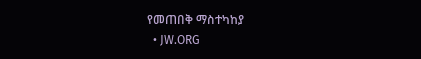የመጠበቅ ማስተካከያ
  • JW.ORG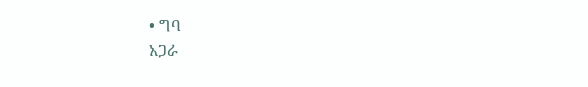• ግባ
አጋራ